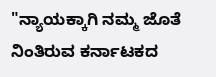"ನ್ಯಾಯಕ್ಕಾಗಿ ನಮ್ಮ ಜೊತೆ ನಿಂತಿರುವ ಕರ್ನಾಟಕದ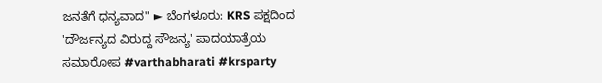ಜನತೆಗೆ ಧನ್ಯವಾದ" ► ಬೆಂಗಳೂರು: KRS ಪಕ್ಷದಿಂದ 'ದೌರ್ಜನ್ಯದ ವಿರುದ್ದ ಸೌಜನ್ಯ' ಪಾದಯಾತ್ರೆಯ ಸಮಾರೋಪ #varthabharati #krsparty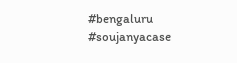#bengaluru #soujanyacase